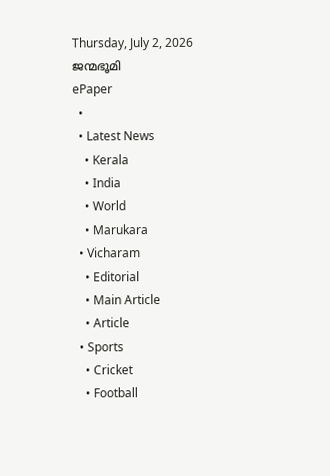Thursday, July 2, 2026
ജന്മഭൂമി
ePaper
  •
  • Latest News
    • Kerala
    • India
    • World
    • Marukara
  • Vicharam
    • Editorial
    • Main Article
    • Article
  • Sports
    • Cricket
    • Football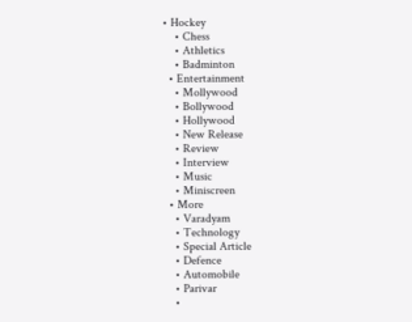• Hockey
    • Chess
    • Athletics
    • Badminton
  • Entertainment
    • Mollywood
    • Bollywood
    • Hollywood
    • New Release
    • Review
    • Interview
    • Music
    • Miniscreen
  • More
    • Varadyam
    • Technology
    • Special Article
    • Defence
    • Automobile
    • Parivar
    •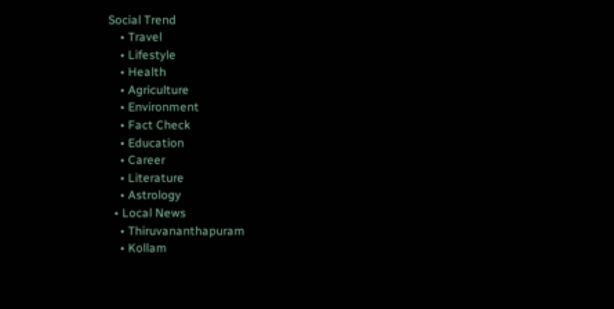Social Trend
    • Travel
    • Lifestyle
    • Health
    • Agriculture
    • Environment
    • Fact Check
    • Education
    • Career
    • Literature
    • Astrology
  • Local News
    • Thiruvananthapuram
    • Kollam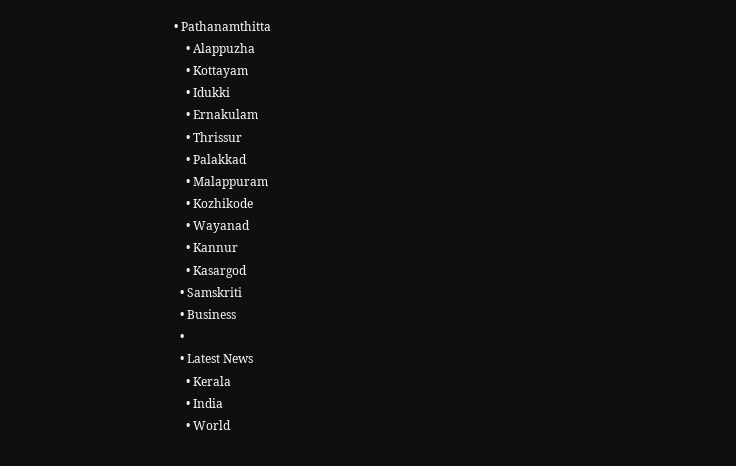• Pathanamthitta
    • Alappuzha
    • Kottayam
    • Idukki
    • Ernakulam
    • Thrissur
    • Palakkad
    • Malappuram
    • Kozhikode
    • Wayanad
    • Kannur
    • Kasargod
  • Samskriti
  • Business
  •
  • Latest News
    • Kerala
    • India
    • World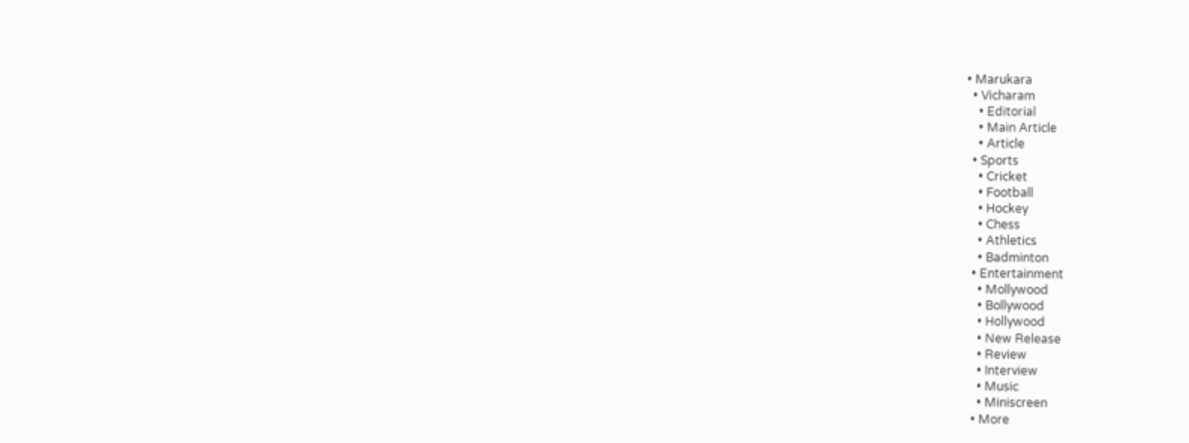• Marukara
  • Vicharam
    • Editorial
    • Main Article
    • Article
  • Sports
    • Cricket
    • Football
    • Hockey
    • Chess
    • Athletics
    • Badminton
  • Entertainment
    • Mollywood
    • Bollywood
    • Hollywood
    • New Release
    • Review
    • Interview
    • Music
    • Miniscreen
  • More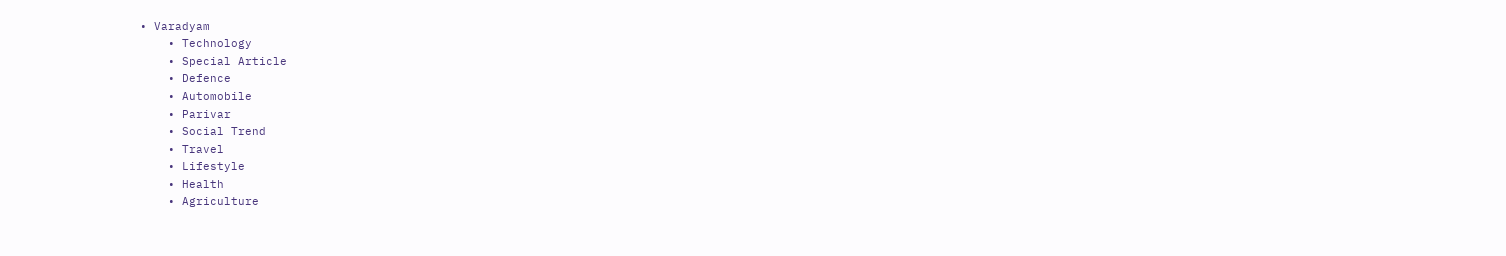• Varadyam
    • Technology
    • Special Article
    • Defence
    • Automobile
    • Parivar
    • Social Trend
    • Travel
    • Lifestyle
    • Health
    • Agriculture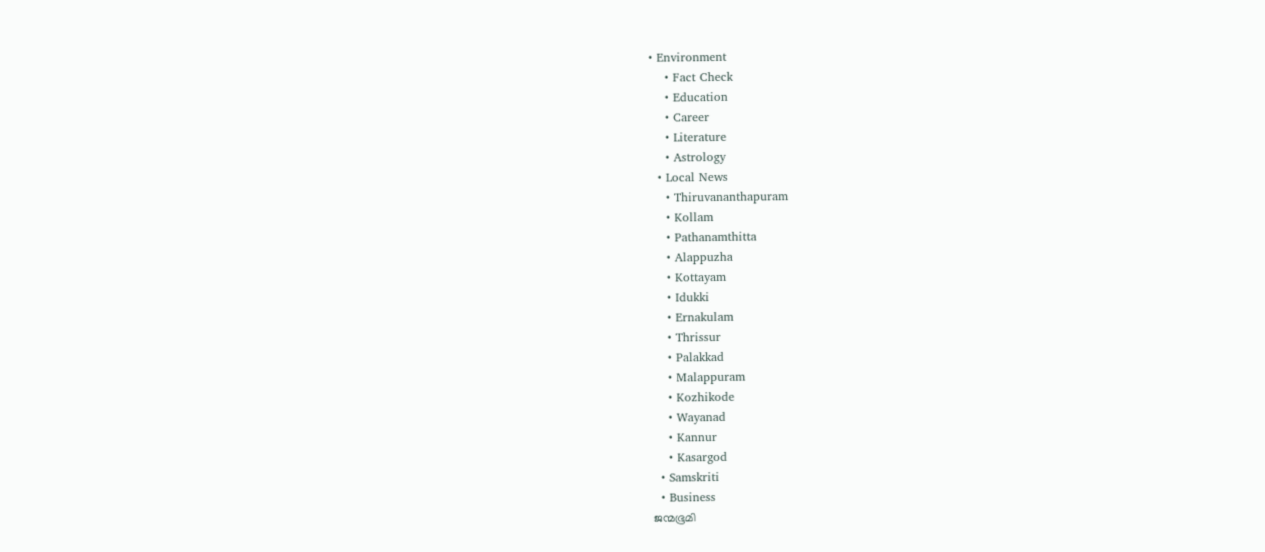• Environment
    • Fact Check
    • Education
    • Career
    • Literature
    • Astrology
  • Local News
    • Thiruvananthapuram
    • Kollam
    • Pathanamthitta
    • Alappuzha
    • Kottayam
    • Idukki
    • Ernakulam
    • Thrissur
    • Palakkad
    • Malappuram
    • Kozhikode
    • Wayanad
    • Kannur
    • Kasargod
  • Samskriti
  • Business
ജന്മഭൂമി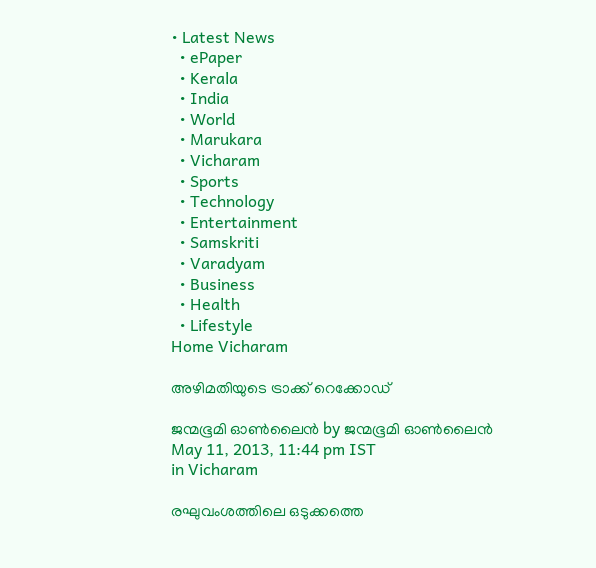• Latest News
  • ePaper
  • Kerala
  • India
  • World
  • Marukara
  • Vicharam
  • Sports
  • Technology
  • Entertainment
  • Samskriti
  • Varadyam
  • Business
  • Health
  • Lifestyle
Home Vicharam

അഴിമതിയുടെ ട്രാക്ക്‌ റെക്കോഡ്‌

ജന്മഭൂമി ഓണ്‍ലൈന്‍ by ജന്മഭൂമി ഓണ്‍ലൈന്‍
May 11, 2013, 11:44 pm IST
in Vicharam

രഘുവംശത്തിലെ ഒടുക്കത്തെ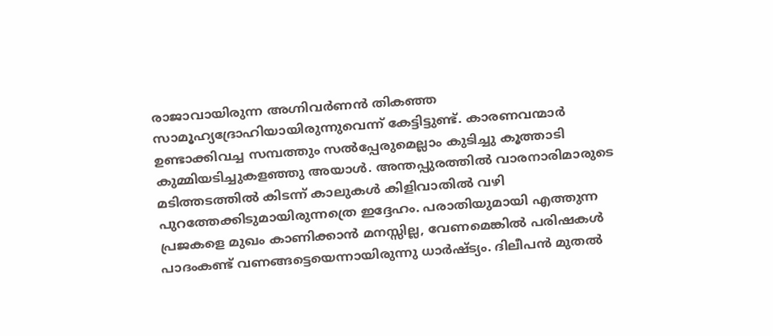രാജാവായിരുന്ന അഗ്നിവര്‍ണന്‍ തികഞ്ഞ സാമൂഹ്യദ്രോഹിയായിരുന്നുവെന്ന്‌ കേട്ടിട്ടുണ്ട്‌. കാരണവന്മാര്‍ ഉണ്ടാക്കിവച്ച സമ്പത്തും സല്‍പ്പേരുമെല്ലാം കുടിച്ചു കൂത്താടി കുമ്മിയടിച്ചുകളഞ്ഞു അയാള്‍. അന്തപ്പുരത്തില്‍ വാരനാരിമാരുടെ മടിത്തടത്തില്‍ കിടന്ന്‌ കാലുകള്‍ കിളിവാതില്‍ വഴി പുറത്തേക്കിടുമായിരുന്നത്രെ ഇദ്ദേഹം. പരാതിയുമായി എത്തുന്ന പ്രജകളെ മുഖം കാണിക്കാന്‍ മനസ്സില്ല, വേണമെങ്കില്‍ പരിഷകള്‍ പാദംകണ്ട്‌ വണങ്ങട്ടെയെന്നായിരുന്നു ധാര്‍ഷ്ട്യം. ദിലീപന്‍ മുതല്‍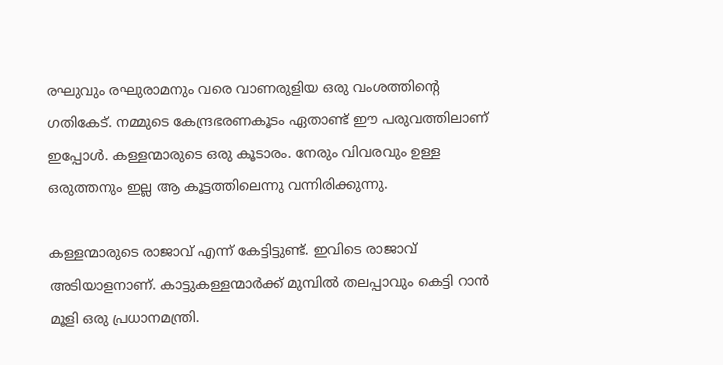രഘുവും രഘുരാമനും വരെ വാണരുളിയ ഒരു വംശത്തിന്റെ ഗതികേട്‌. നമ്മുടെ കേന്ദ്രഭരണകൂടം ഏതാണ്ട്‌ ഈ പരുവത്തിലാണ്‌ ഇപ്പോള്‍. കള്ളന്മാരുടെ ഒരു കൂടാരം. നേരും വിവരവും ഉള്ള ഒരുത്തനും ഇല്ല ആ കൂട്ടത്തിലെന്നു വന്നിരിക്കുന്നു.

കള്ളന്മാരുടെ രാജാവ്‌ എന്ന്‌ കേട്ടിട്ടുണ്ട്‌. ഇവിടെ രാജാവ്‌ അടിയാളനാണ്‌. കാട്ടുകള്ളന്മാര്‍ക്ക്‌ മുമ്പില്‍ തലപ്പാവും കെട്ടി റാന്‍ മൂളി ഒരു പ്രധാനമന്ത്രി.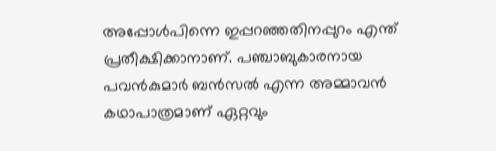അപ്പോള്‍പിന്നെ ഇപ്പറഞ്ഞതിനപ്പുറം എന്ത്‌ പ്രതീക്ഷിക്കാനാണ്‌. പഞ്ചാബുകാരനായ പവന്‍കുമാര്‍ ബന്‍സല്‍ എന്ന അമ്മാവന്‍ കഥാപാത്രമാണ്‌ ഏറ്റവും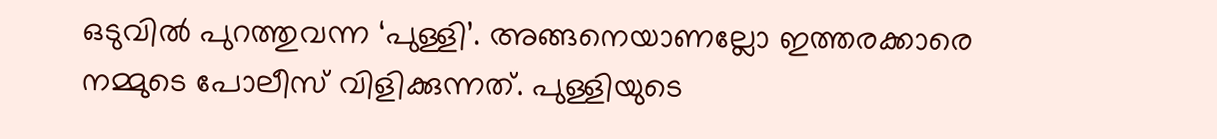ഒടുവില്‍ പുറത്തുവന്ന ‘പുള്ളി’. അങ്ങനെയാണല്ലോ ഇത്തരക്കാരെ നമ്മുടെ പോലീസ്‌ വിളിക്കുന്നത്‌. പുള്ളിയുടെ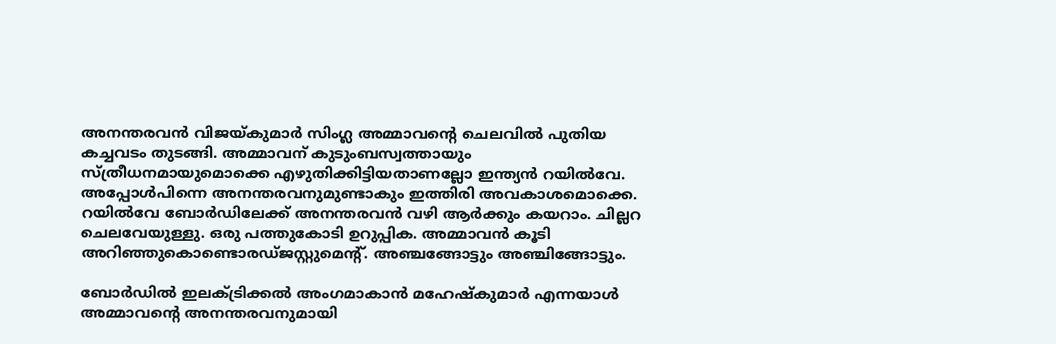അനന്തരവന്‍ വിജയ്‌കുമാര്‍ സിംഗ്ല അമ്മാവന്റെ ചെലവില്‍ പുതിയ കച്ചവടം തുടങ്ങി. അമ്മാവന്‌ കുടുംബസ്വത്തായും സ്ത്രീധനമായുമൊക്കെ എഴുതിക്കിട്ടിയതാണല്ലോ ഇന്ത്യന്‍ റയില്‍വേ. അപ്പോള്‍പിന്നെ അനന്തരവനുമുണ്ടാകും ഇത്തിരി അവകാശമൊക്കെ. റയില്‍വേ ബോര്‍ഡിലേക്ക്‌ അനന്തരവന്‍ വഴി ആര്‍ക്കും കയറാം. ചില്ലറ ചെലവേയുള്ളു. ഒരു പത്തുകോടി ഉറുപ്പിക. അമ്മാവന്‍ കൂടി അറിഞ്ഞുകൊണ്ടൊരഡ്ജസ്റ്റുമെന്റ്‌. അഞ്ചങ്ങോട്ടും അഞ്ചിങ്ങോട്ടും.

ബോര്‍ഡില്‍ ഇലക്ട്രിക്കല്‍ അംഗമാകാന്‍ മഹേഷ്കുമാര്‍ എന്നയാള്‍ അമ്മാവന്റെ അനന്തരവനുമായി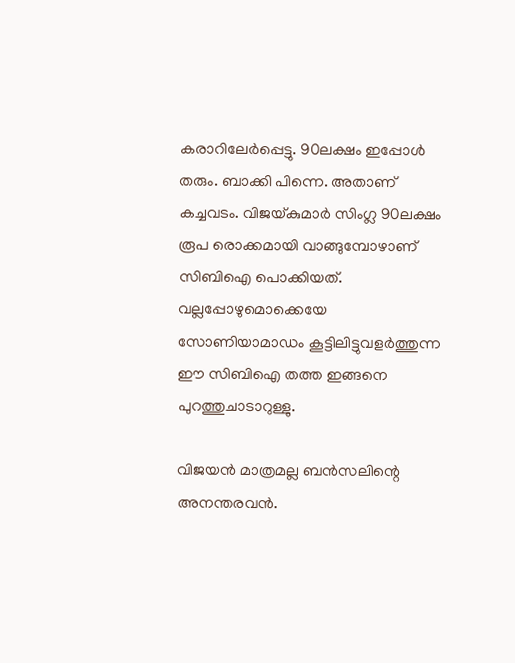കരാറിലേര്‍പ്പെട്ടു. 90ലക്ഷം ഇപ്പോള്‍ തരും. ബാക്കി പിന്നെ. അതാണ്‌ കച്ചവടം. വിജയ്‌കുമാര്‍ സിംഗ്ല 90ലക്ഷം രൂപ രൊക്കമായി വാങ്ങുമ്പോഴാണ്‌ സിബിഐ പൊക്കിയത്‌. വല്ലപ്പോഴുമൊക്കെയേ സോണിയാമാഡം കൂട്ടിലിട്ടുവളര്‍ത്തുന്ന ഈ സിബിഐ തത്ത ഇങ്ങനെ പുറത്തുചാടാറുള്ളു.

വിജയന്‍ മാത്രമല്ല ബന്‍സലിന്റെ അനന്തരവന്‍.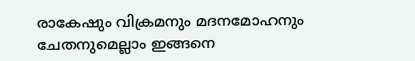രാകേഷും വിക്രമനും മദനമോഹനും ചേതനുമെല്ലാം ഇങ്ങനെ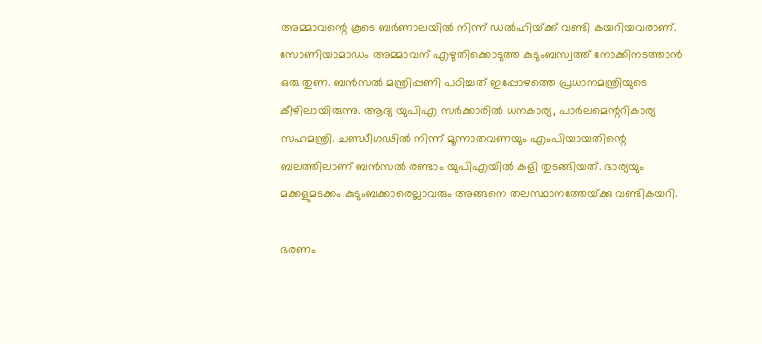അമ്മാവന്റെ കൂടെ ബര്‍ണാലയില്‍ നിന്ന്‌ ഡല്‍ഹിയ്‌ക്ക്‌ വണ്ടി കയറിയവരാണ്‌. സോണിയാമാഡം അമ്മാവന്‌ എഴുതിക്കൊടുത്ത കുടുംബസ്വത്ത്‌ നോക്കിനടത്താന്‍ ഒരു തുണ. ബന്‍സല്‍ മന്ത്രിപ്പണി പഠിച്ചത്‌ ഇപ്പോഴത്തെ പ്രധാനമന്ത്രിയുടെ കീഴിലായിരുന്നു. ആദ്യ യുപിഎ സര്‍ക്കാരില്‍ ധനകാര്യ, പാര്‍ലമെന്ററികാര്യ സഹമന്ത്രി. ചണ്ഡീഗഢില്‍ നിന്ന്‌ മൂന്നാതവണയും എംപിയായതിന്റെ ബലത്തിലാണ്‌ ബന്‍സല്‍ രണ്ടാം യുപിഎയില്‍ കളി തുടങ്ങിയത്‌. ഭാര്യയും മക്കളുമടക്കം കുടുംബക്കാരെല്ലാവരും അങ്ങനെ തലസ്ഥാനത്തേയ്‌ക്കു വണ്ടികയറി.

ഭരണം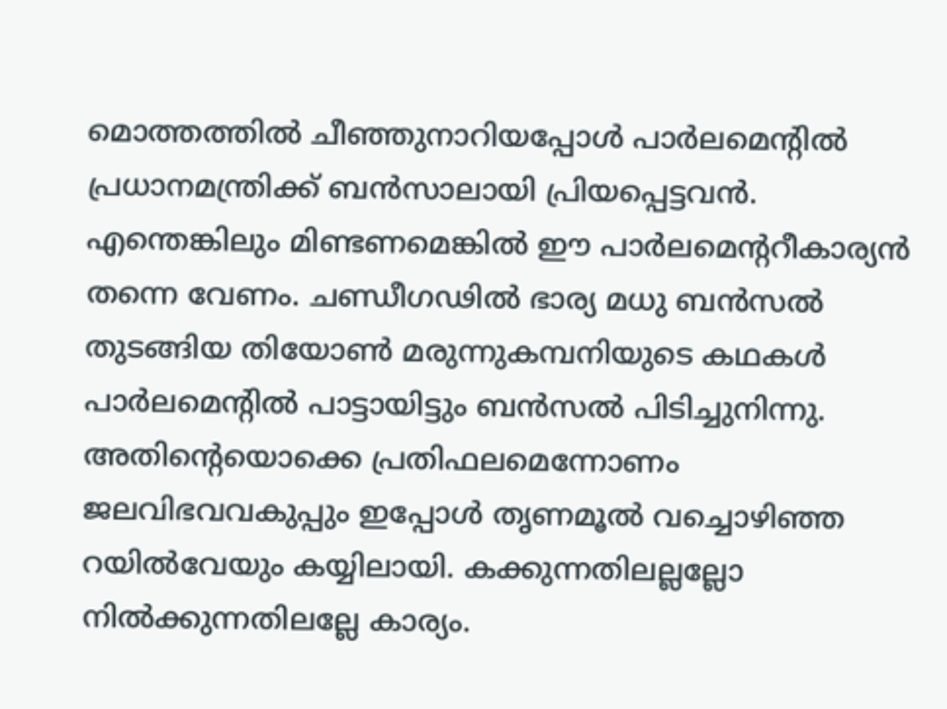മൊത്തത്തില്‍ ചീഞ്ഞുനാറിയപ്പോള്‍ പാര്‍ലമെന്റില്‍ പ്രധാനമന്ത്രിക്ക്‌ ബന്‍സാലായി പ്രിയപ്പെട്ടവന്‍. എന്തെങ്കിലും മിണ്ടണമെങ്കില്‍ ഈ പാര്‍ലമെന്ററീകാര്യന്‍ തന്നെ വേണം. ചണ്ഡീഗഢില്‍ ഭാര്യ മധു ബന്‍സല്‍ തുടങ്ങിയ തിയോണ്‍ മരുന്നുകമ്പനിയുടെ കഥകള്‍ പാര്‍ലമെന്റില്‍ പാട്ടായിട്ടും ബന്‍സല്‍ പിടിച്ചുനിന്നു. അതിന്റെയൊക്കെ പ്രതിഫലമെന്നോണം ജലവിഭവവകുപ്പും ഇപ്പോള്‍ തൃണമൂല്‍ വച്ചൊഴിഞ്ഞ റയില്‍വേയും കയ്യിലായി. കക്കുന്നതിലല്ലല്ലോ നില്‍ക്കുന്നതിലല്ലേ കാര്യം.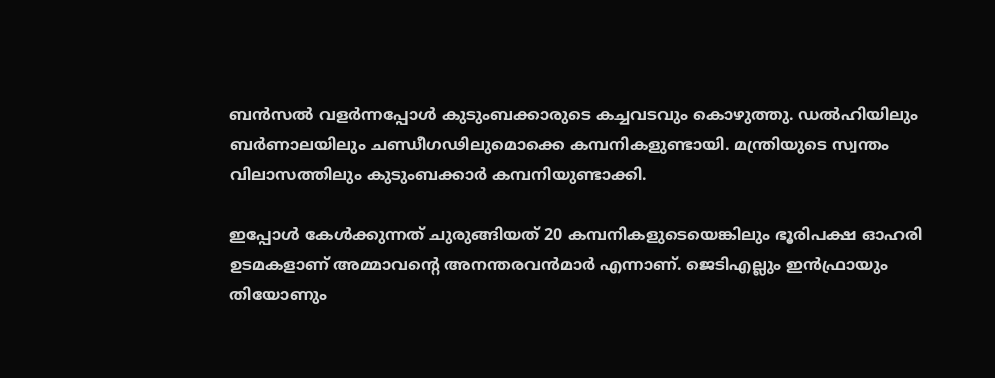ബന്‍സല്‍ വളര്‍ന്നപ്പോള്‍ കുടുംബക്കാരുടെ കച്ചവടവും കൊഴുത്തു. ഡല്‍ഹിയിലും ബര്‍ണാലയിലും ചണ്ഡീഗഢിലുമൊക്കെ കമ്പനികളുണ്ടായി. മന്ത്രിയുടെ സ്വന്തം വിലാസത്തിലും കുടുംബക്കാര്‍ കമ്പനിയുണ്ടാക്കി.

ഇപ്പോള്‍ കേള്‍ക്കുന്നത്‌ ചുരുങ്ങിയത്‌ 20 കമ്പനികളുടെയെങ്കിലും ഭൂരിപക്ഷ ഓഹരി ഉടമകളാണ്‌ അമ്മാവന്റെ അനന്തരവന്‍മാര്‍ എന്നാണ്‌. ജെടിഎല്ലും ഇന്‍ഫ്രായും തിയോണും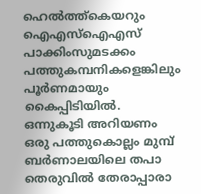ഹെല്‍ത്ത്കെയറും ഐഎസ്‌ഐഎസ്‌ പാക്കിംസുമടക്കം പത്തുകമ്പനികളെങ്കിലും പൂര്‍ണമായും കൈപ്പിടിയില്‍. ഒന്നുകൂടി അറിയണം ഒരു പത്തുകൊല്ലം മുമ്പ്‌ ബര്‍ണാലയിലെ തപാ തെരുവില്‍ തേരാപ്പാരാ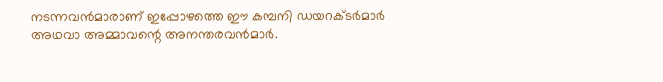നടന്നവന്‍മാരാണ്‌ ഇപ്പോഴത്തെ ഈ കമ്പനി ഡയറക്ടര്‍മാര്‍ അഥവാ അമ്മാവന്റെ അനന്തരവന്‍മാര്‍.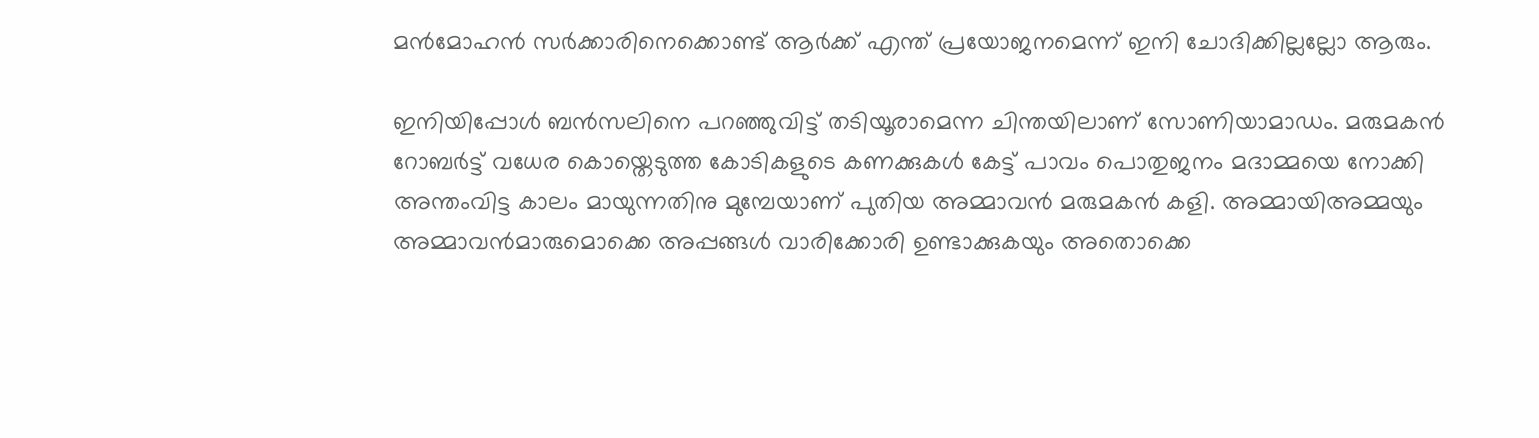മന്‍മോഹന്‍ സര്‍ക്കാരിനെക്കൊണ്ട്‌ ആര്‍ക്ക്‌ എന്ത്‌ പ്രയോജനമെന്ന്‌ ഇനി ചോദിക്കില്ലല്ലോ ആരും.

ഇനിയിപ്പോള്‍ ബന്‍സലിനെ പറഞ്ഞുവിട്ട്‌ തടിയൂരാമെന്ന ചിന്തയിലാണ്‌ സോണിയാമാഡം. മരുമകന്‍ റോബര്‍ട്ട്‌ വധേര കൊയ്തെടുത്ത കോടികളുടെ കണക്കുകള്‍ കേട്ട്‌ പാവം പൊതുജനം മദാമ്മയെ നോക്കി അന്തംവിട്ട കാലം മായുന്നതിനു മുമ്പേയാണ്‌ പുതിയ അമ്മാവന്‍ മരുമകന്‍ കളി. അമ്മായിഅമ്മയും അമ്മാവന്‍മാരുമൊക്കെ അപ്പങ്ങള്‍ വാരിക്കോരി ഉണ്ടാക്കുകയും അതൊക്കെ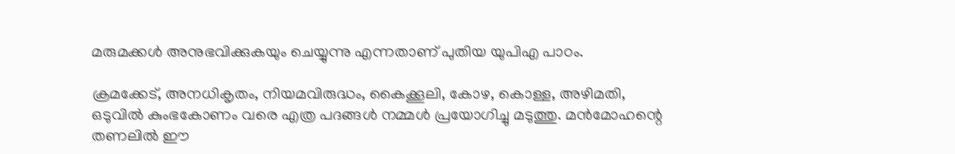മരുമക്കള്‍ അനുഭവിക്കുകയും ചെയ്യുന്നു എന്നതാണ്‌ പുതിയ യുപിഎ പാഠം.

ക്രമക്കേട്‌, അനധികൃതം, നിയമവിരുദ്ധം, കൈക്കൂലി, കോഴ, കൊള്ള, അഴിമതി, ഒടുവില്‍ കുംഭകോണം വരെ എത്ര പദങ്ങള്‍ നമ്മള്‍ പ്രയോഗിച്ചു മടുത്തു. മന്‍മോഹന്റെ തണലില്‍ ഈ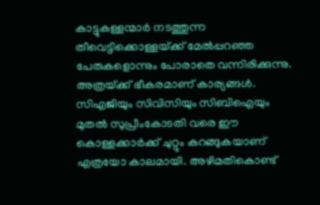കാട്ടുകള്ളന്മാര്‍ നടത്തുന്ന തീവെട്ടിക്കൊള്ളയ്‌ക്ക്‌ മേല്‍പ്പറഞ്ഞ പേരുകളൊന്നും പോരാതെ വന്നിരിക്കുന്നു. അത്രയ്‌ക്ക്‌ ഭീകരമാണ്‌ കാര്യങ്ങള്‍. സിഎജിയും സിവിസിയും സിബിഐയും മുതല്‍ സുപ്രീംകോടതി വരെ ഈ കൊള്ളക്കാര്‍ക്ക്‌ ചുറ്റും കറങ്ങുകയാണ്‌ എത്രയോ കാലമായി. അഴിമതികൊണ്ട്‌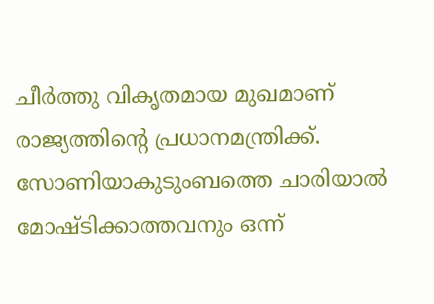ചീര്‍ത്തു വികൃതമായ മുഖമാണ്‌ രാജ്യത്തിന്റെ പ്രധാനമന്ത്രിക്ക്‌. സോണിയാകുടുംബത്തെ ചാരിയാല്‍ മോഷ്ടിക്കാത്തവനും ഒന്ന്‌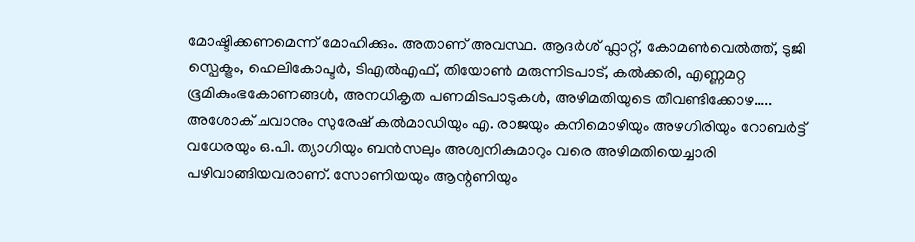മോഷ്ടിക്കണമെന്ന്‌ മോഹിക്കും. അതാണ്‌ അവസ്ഥ. ആദര്‍ശ്‌ ഫ്ലാറ്റ്‌, കോമണ്‍വെല്‍ത്ത്‌, ടുജി സ്പെക്ട്രം, ഹെലികോപ്ടര്‍, ടിഎല്‍എഫ്‌, തിയോണ്‍ മരുന്നിടപാട്‌, കല്‍ക്കരി, എണ്ണമറ്റ ഭൂമികുംഭകോണങ്ങള്‍, അനധികൃത പണമിടപാടുകള്‍, അഴിമതിയുടെ തീവണ്ടിക്കോഴ….. അശോക്‌ ചവാനും സുരേഷ്‌ കല്‍മാഡിയും എ. രാജയും കനിമൊഴിയും അഴഗിരിയും റോബര്‍ട്ട്‌ വധേരയും ഒ.പി. ത്യാഗിയും ബന്‍സലും അശ്വനികുമാറും വരെ അഴിമതിയെച്ചാരി പഴിവാങ്ങിയവരാണ്‌. സോണിയയും ആന്റണിയും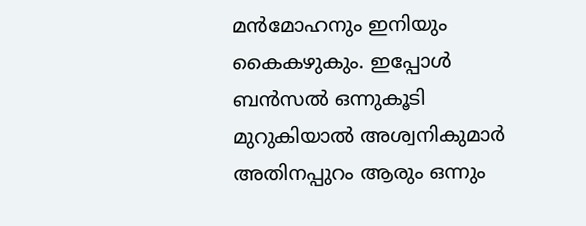മന്‍മോഹനും ഇനിയും കൈകഴുകും. ഇപ്പോള്‍ ബന്‍സല്‍ ഒന്നുകൂടി മുറുകിയാല്‍ അശ്വനികുമാര്‍ അതിനപ്പുറം ആരും ഒന്നും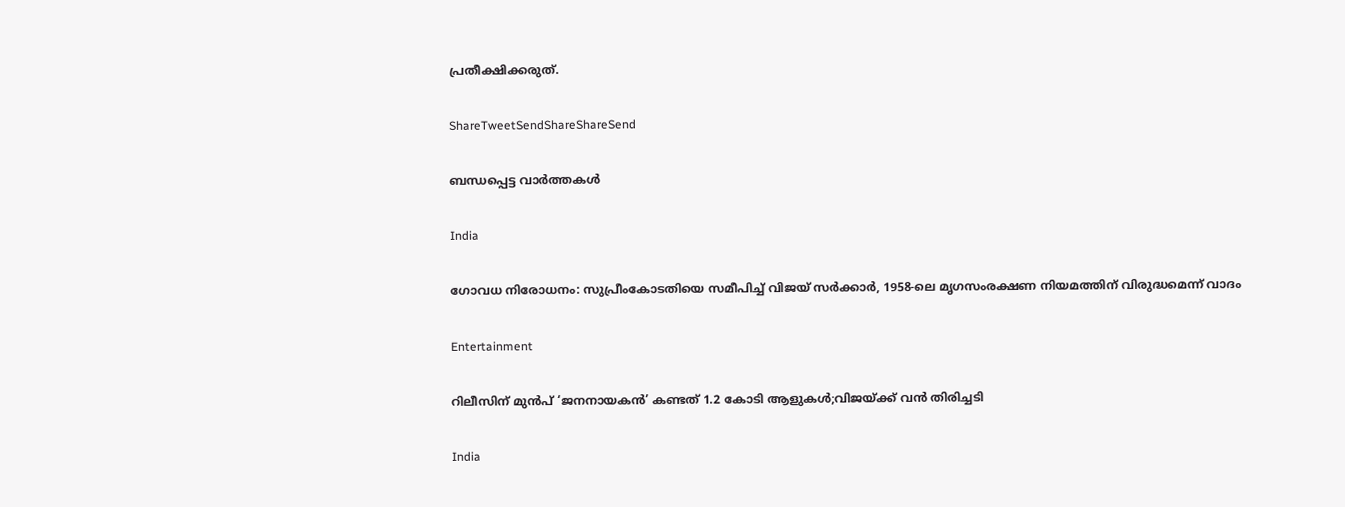പ്രതീക്ഷിക്കരുത്‌.

ShareTweetSendShareShareSend

ബന്ധപ്പെട്ട വാര്‍ത്തകള്‍

India

ഗോവധ നിരോധനം: സുപ്രീംകോടതിയെ സമീപിച്ച് വിജയ് സ‌ർക്കാർ, 1958-ലെ മൃഗസംരക്ഷണ നിയമത്തിന് വിരുദ്ധമെന്ന് വാദം

Entertainment

റിലീസിന് മുൻപ് ‘ജനനായകൻ’ കണ്ടത് 1.2 കോടി ആളുകൾ;വിജയ്‌ക്ക് വൻ തിരിച്ചടി

India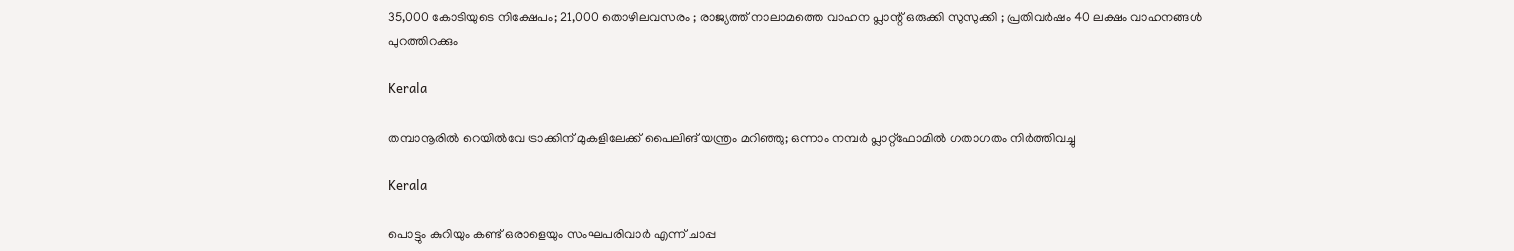35,000 കോടിയുടെ നിക്ഷേപം; 21,000 തൊഴിലവസരം ; രാജ്യത്ത് നാലാമത്തെ വാഹന പ്ലാന്റ് ഒരുക്കി സുസുക്കി ; പ്രതിവർഷം 40 ലക്ഷം വാഹനങ്ങൾ പുറത്തിറക്കും

Kerala

തമ്പാനൂരിൽ റെയിൽവേ ട്രാക്കിന് മുകളിലേക്ക് പൈലിങ് യന്ത്രം മറിഞ്ഞു; ഒന്നാം നമ്പർ പ്ലാറ്റ്ഫോമിൽ ഗതാഗതം നിർത്തിവച്ചു

Kerala

പൊട്ടും കുറിയും കണ്ട് ഒരാളെയും സംഘപരിവാര്‍ എന്ന് ചാപ്പ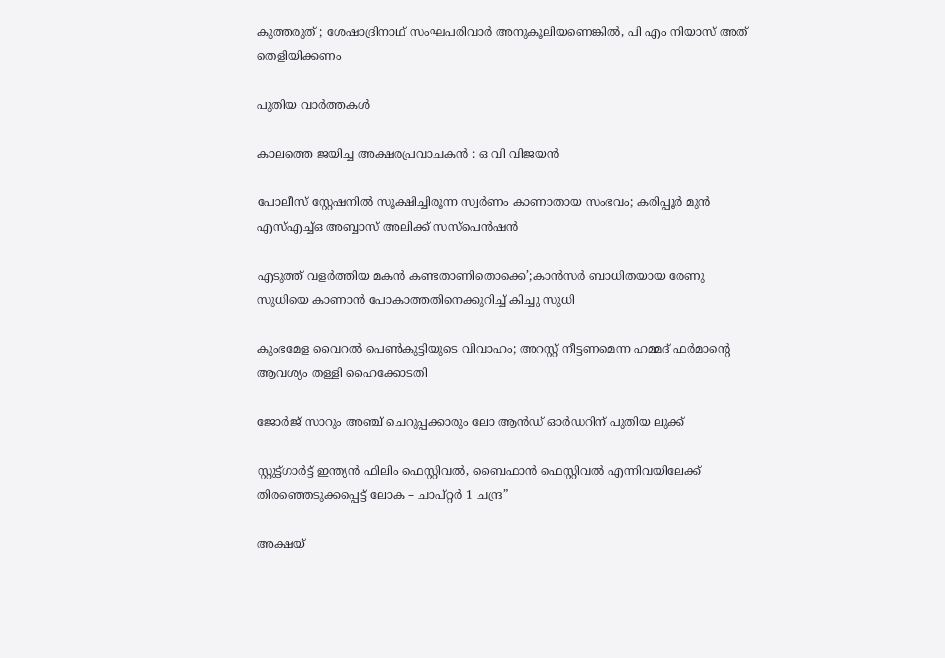കുത്തരുത് ; ശേഷാദ്രിനാഥ് സംഘപരിവാര്‍ അനുകൂലിയണെങ്കില്‍, പി എം നിയാസ് അത് തെളിയിക്കണം

പുതിയ വാര്‍ത്തകള്‍

കാലത്തെ ജയിച്ച അക്ഷരപ്രവാചകൻ : ഒ വി വിജയൻ

പോലീസ് സ്റ്റേഷനിൽ സൂക്ഷിച്ചിരൂന്ന സ്വർണം കാണാതായ സംഭവം; കരിപ്പൂർ മുൻ എസ്എച്ച്ഒ അബ്ബാസ് അലിക്ക് സസ്പെൻഷൻ

എടുത്ത് വളര്‍ത്തിയ മകന്‍ കണ്ടതാണിതൊക്കെ’;കാന്‍സര്‍ ബാധിതയായ രേണു സുധിയെ കാണാന്‍ പോകാത്തതിനെക്കുറിച്ച് കിച്ചു സുധി

കുംഭമേള വൈറൽ പെൺകുട്ടിയുടെ വിവാഹം; അറസ്റ്റ് നീട്ടണമെന്ന ഹമ്മദ് ഫർമാന്റെ ആവശ്യം തള്ളി ഹൈക്കോടതി

ജോർജ് സാറും അഞ്ച് ചെറുപ്പക്കാരും ലോ ആൻഡ് ഓർഡറിന് പുതിയ ലുക്ക്

സ്റ്റുട്ട്ഗാർട്ട് ഇന്ത്യൻ ഫിലിം ഫെസ്റ്റിവൽ, ബൈഫാൻ ഫെസ്റ്റിവൽ എന്നിവയിലേക്ക് തിരഞ്ഞെടുക്കപ്പെട്ട് ലോക – ചാപ്റ്റർ 1 ചന്ദ്ര”

അക്ഷയ്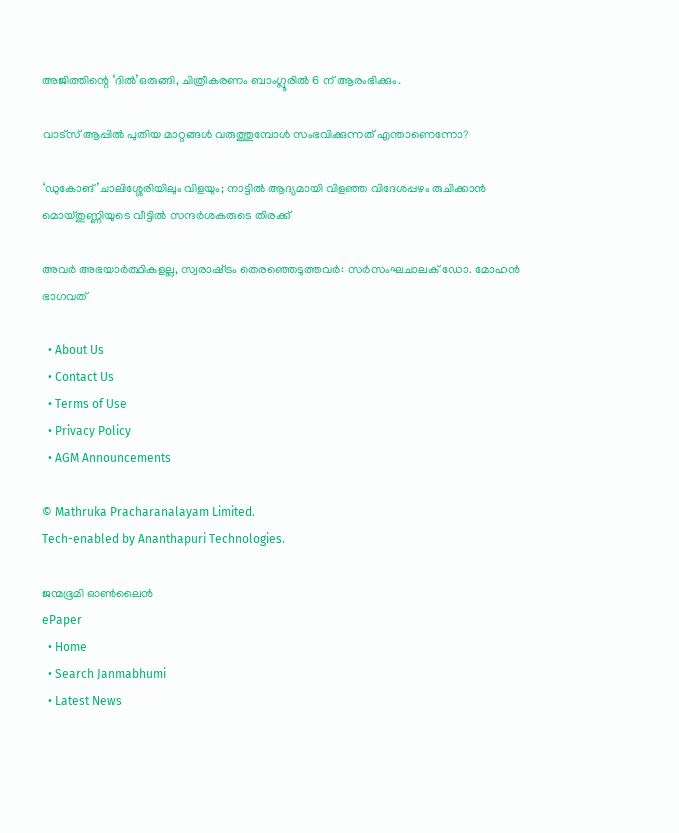അജിത്തിന്റെ ‘ദില്‍’ഒരുങ്ങി, ചിത്രീകരണം ബാംഗ്ലൂരില്‍ 6 ന് ആരംഭിക്കും.

വാട്‌സ് ആപ്പിൽ പുതിയ മാറ്റങ്ങൾ വരുത്തുമ്പോൾ സംഭവിക്കുന്നത് എന്താണെന്നോ?

‘ഡുകോങ്’ചാലിശ്ശേരിയിലും വിളയും; നാട്ടില്‍ ആദ്യമായി വിളഞ്ഞ വിദേശപ്പഴം രുചിക്കാൻ മൊയ്തുണ്ണിയുടെ വീട്ടിൽ സന്ദർശകരുടെ തിരക്ക്

അവര്‍ അഭയാര്‍ത്ഥികളല്ല, സ്വരാഷ്‌ട്രം തെരഞ്ഞെടുത്തവര്‍: സര്‍സംഘചാലക് ഡോ. മോഹന്‍ ഭാഗവത്

  • About Us
  • Contact Us
  • Terms of Use
  • Privacy Policy
  • AGM Announcements

© Mathruka Pracharanalayam Limited.
Tech-enabled by Ananthapuri Technologies.

ജന്മഭൂമി ഓണ്‍ലൈന്‍
ePaper
  • Home
  • Search Janmabhumi
  • Latest News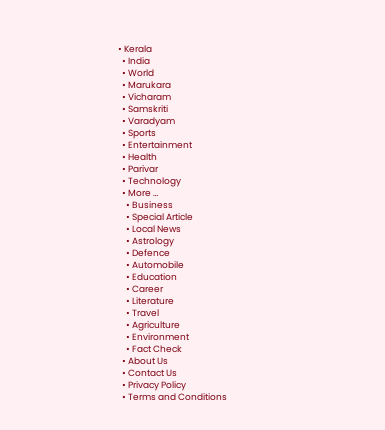• Kerala
  • India
  • World
  • Marukara
  • Vicharam
  • Samskriti
  • Varadyam
  • Sports
  • Entertainment
  • Health
  • Parivar
  • Technology
  • More …
    • Business
    • Special Article
    • Local News
    • Astrology
    • Defence
    • Automobile
    • Education
    • Career
    • Literature
    • Travel
    • Agriculture
    • Environment
    • Fact Check
  • About Us
  • Contact Us
  • Privacy Policy
  • Terms and Conditions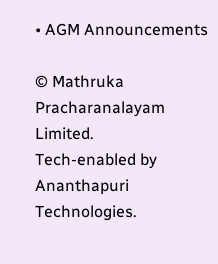• AGM Announcements

© Mathruka Pracharanalayam Limited.
Tech-enabled by Ananthapuri Technologies.